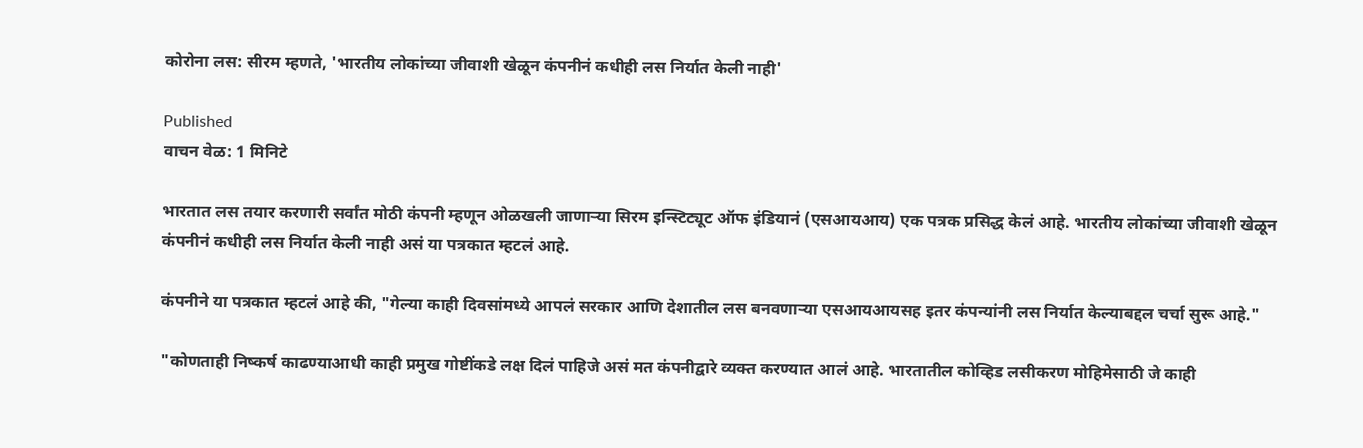कोरोना लस: सीरम म्हणते, 'भारतीय लोकांच्या जीवाशी खेळून कंपनीनं कधीही लस निर्यात केली नाही'

Published
वाचन वेळ: 1 मिनिटे

भारतात लस तयार करणारी सर्वांत मोठी कंपनी म्हणून ओळखली जाणाऱ्या सिरम इन्स्टिट्यूट ऑफ इंडियानं (एसआयआय) एक पत्रक प्रसिद्ध केलं आहे. भारतीय लोकांच्या जीवाशी खेळून कंपनीनं कधीही लस निर्यात केली नाही असं या पत्रकात म्हटलं आहे.

कंपनीने या पत्रकात म्हटलं आहे की, "गेल्या काही दिवसांमध्ये आपलं सरकार आणि देशातील लस बनवणाऱ्या एसआयआयसह इतर कंपन्यांनी लस निर्यात केल्याबद्दल चर्चा सुरू आहे."

"कोणताही निष्कर्ष काढण्याआधी काही प्रमुख गोष्टींकडे लक्ष दिलं पाहिजे असं मत कंपनीद्वारे व्यक्त करण्यात आलं आहे. भारतातील कोव्हिड लसीकरण मोहिमेसाठी जे काही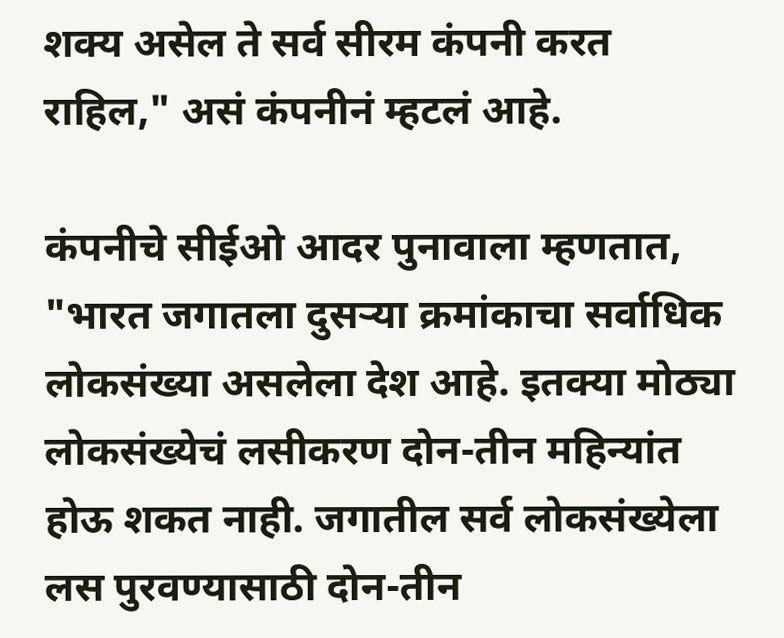शक्य असेल ते सर्व सीरम कंपनी करत राहिल," असं कंपनीनं म्हटलं आहे.

कंपनीचे सीईओ आदर पुनावाला म्हणतात, "भारत जगातला दुसऱ्या क्रमांकाचा सर्वाधिक लोकसंख्या असलेला देश आहे. इतक्या मोठ्या लोकसंख्येचं लसीकरण दोन-तीन महिन्यांत होऊ शकत नाही. जगातील सर्व लोकसंख्येला लस पुरवण्यासाठी दोन-तीन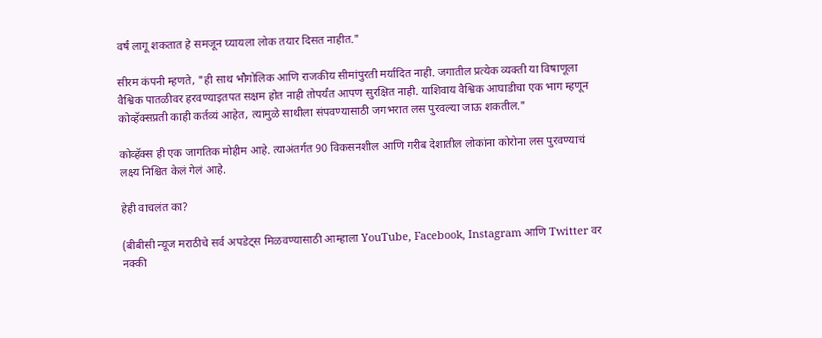वर्षं लागू शकतात हे समजून घ्यायला लोक तयार दिसत नाहीत."

सीरम कंपनी म्हणते, "ही साथ भौगोलिक आणि राजकीय सीमांपुरती मर्यादित नाही. जगातील प्रत्येक व्यक्ती या विषाणूला वैश्विक पातळीवर हरवण्याइतपत सक्षम होत नाही तोपर्यंत आपण सुरक्षित नाही. याशिवाय वैश्विक आघाडीचा एक भाग म्हणून कोव्हॅक्सप्रती काही कर्तव्यं आहेत, त्यामुळे साथीला संपवण्यासाठी जगभरात लस पुरवल्या जाऊ शकतील."

कोव्हॅक्स ही एक जागतिक मोहीम आहे. त्याअंतर्गत 90 विकसनशील आणि गरीब देशातील लोकांना कोरोना लस पुरवण्याचं लक्ष्य निश्चित केलं गेलं आहे.

हेही वाचलंत का?

(बीबीसी न्यूज मराठीचे सर्व अपडेट्स मिळवण्यासाठी आम्हाला YouTube, Facebook, Instagram आणि Twitter वर नक्की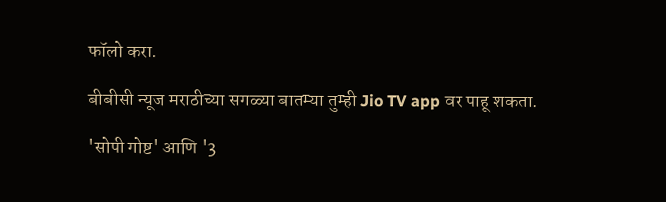फॉलो करा.

बीबीसी न्यूज मराठीच्या सगळ्या बातम्या तुम्ही Jio TV app वर पाहू शकता.

'सोपी गोष्ट' आणि '3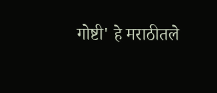गोष्टी' हे मराठीतले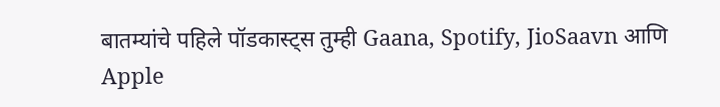बातम्यांचे पहिले पॉडकास्ट्स तुम्ही Gaana, Spotify, JioSaavn आणि Apple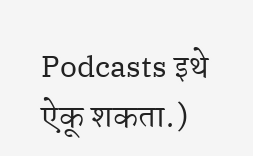Podcasts इथे ऐकू शकता.)